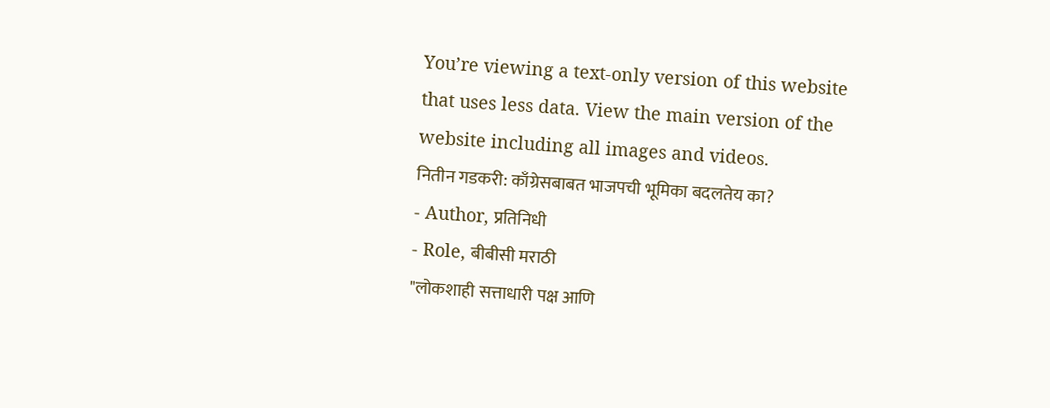You’re viewing a text-only version of this website that uses less data. View the main version of the website including all images and videos.
नितीन गडकरी: काँग्रेसबाबत भाजपची भूमिका बदलतेय का?
- Author, प्रतिनिधी
- Role, बीबीसी मराठी
"लोकशाही सत्ताधारी पक्ष आणि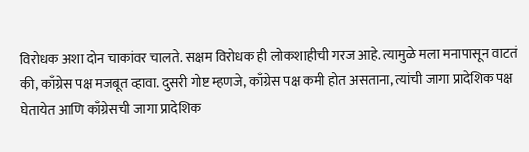विरोधक अशा दोन चाकांवर चालते. सक्षम विरोधक ही लोकशाहीची गरज आहे. त्यामुळे मला मनापासून वाटतं की, काँग्रेस पक्ष मजबूत व्हावा. दुसरी गोष्ट म्हणजे, काँग्रेस पक्ष कमी होत असताना, त्यांची जागा प्रादेशिक पक्ष घेतायेत आणि काँग्रेसची जागा प्रादेशिक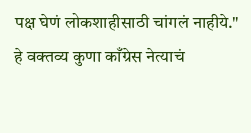पक्ष घेणं लोकशाहीसाठी चांगलं नाहीये."
हे वक्तव्य कुणा काँग्रेस नेत्याचं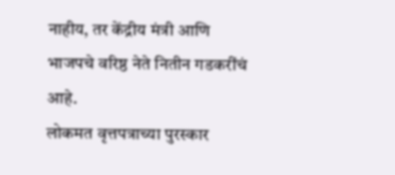नाहीय, तर केंद्रीय मंत्री आणि भाजपचे वरिष्ठ नेते नितीन गडकरींचं आहे.
लोकमत वृत्तपत्राच्या पुरस्कार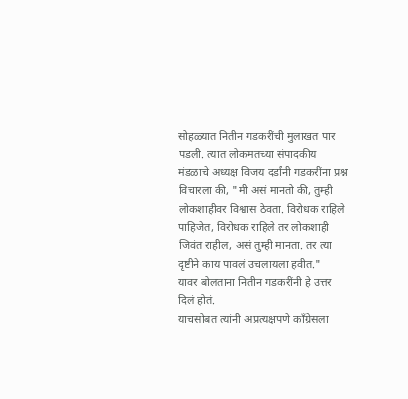सोहळ्यात नितीन गडकरींची मुलाखत पार पडली. त्यात लोकमतच्या संपादकीय मंडळाचे अध्यक्ष विजय दर्डांनी गडकरींना प्रश्न विचारला की, "मी असं मानतो की, तुम्ही लोकशाहीवर विश्वास ठेवता. विरोधक राहिले पाहिजेत, विरोधक राहिले तर लोकशाही जिवंत राहील, असं तुम्ही मानता. तर त्या दृष्टीने काय पावलं उचलायला हवीत."
यावर बोलताना नितीन गडकरींनी हे उत्तर दिलं होतं.
याचसोबत त्यांनी अप्रत्यक्षपणे काँग्रेसला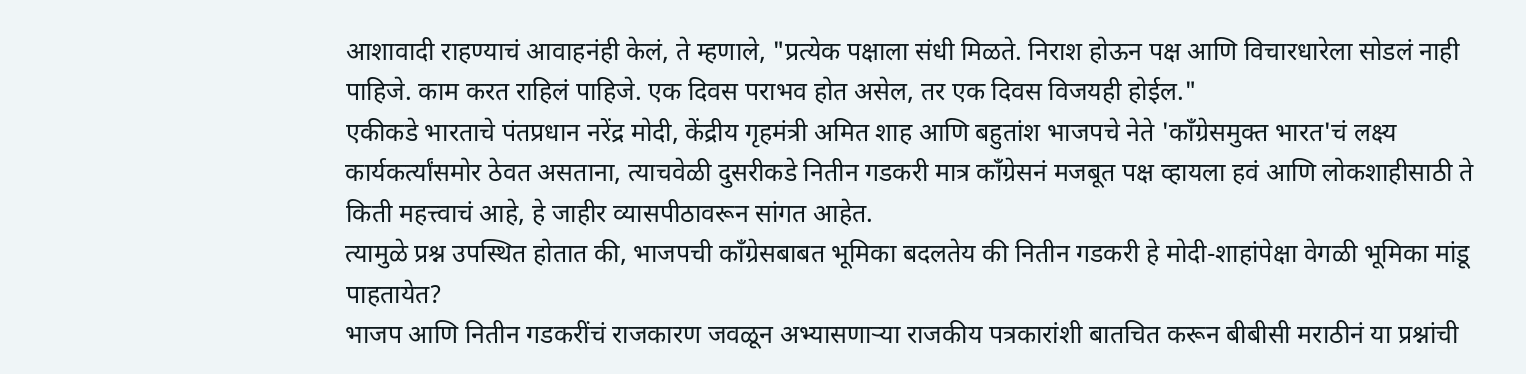आशावादी राहण्याचं आवाहनंही केलं, ते म्हणाले, "प्रत्येक पक्षाला संधी मिळते. निराश होऊन पक्ष आणि विचारधारेला सोडलं नाही पाहिजे. काम करत राहिलं पाहिजे. एक दिवस पराभव होत असेल, तर एक दिवस विजयही होईल."
एकीकडे भारताचे पंतप्रधान नरेंद्र मोदी, केंद्रीय गृहमंत्री अमित शाह आणि बहुतांश भाजपचे नेते 'काँग्रेसमुक्त भारत'चं लक्ष्य कार्यकर्त्यांसमोर ठेवत असताना, त्याचवेळी दुसरीकडे नितीन गडकरी मात्र काँग्रेसनं मजबूत पक्ष व्हायला हवं आणि लोकशाहीसाठी ते किती महत्त्वाचं आहे, हे जाहीर व्यासपीठावरून सांगत आहेत.
त्यामुळे प्रश्न उपस्थित होतात की, भाजपची काँग्रेसबाबत भूमिका बदलतेय की नितीन गडकरी हे मोदी-शाहांपेक्षा वेगळी भूमिका मांडू पाहतायेत?
भाजप आणि नितीन गडकरींचं राजकारण जवळून अभ्यासणाऱ्या राजकीय पत्रकारांशी बातचित करून बीबीसी मराठीनं या प्रश्नांची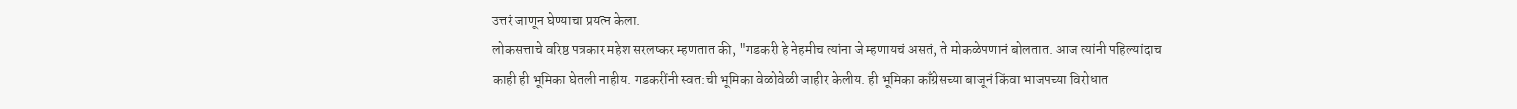उत्तरं जाणून घेण्याचा प्रयत्न केला.
लोकसत्ताचे वरिष्ठ पत्रकार महेश सरलष्कर म्हणतात की, "गडकरी हे नेहमीच त्यांना जे म्हणायचं असतं, ते मोकळेपणानं बोलतात. आज त्यांनी पहिल्यांदाच काही ही भूमिका घेतली नाहीय. गडकरींनी स्वत:ची भूमिका वेळोवेळी जाहीर केलीय. ही भूमिका काँग्रेसच्या बाजूनं किंवा भाजपच्या विरोधात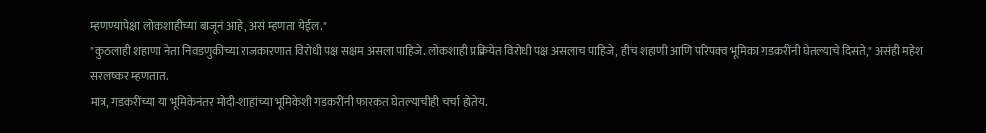म्हणण्यापेक्षा लोकशाहीच्या बाजूनं आहे, असं म्हणता येईल."
"कुठलाही शहाणा नेता निवडणुकीच्या राजकारणात विरोधी पक्ष सक्षम असला पाहिजे. लोकशाही प्रक्रियेत विरोधी पक्ष असलाच पाहिजे, हीच शहाणी आणि परिपक्व भूमिका गडकरींनी घेतल्याचे दिसते," असंही महेश सरलष्कर म्हणतात.
मात्र, गडकरींच्या या भूमिकेनंतर मोदी-शाहांच्या भूमिकेशी गडकरींनी फारकत घेतल्याचीही चर्चा होतेय.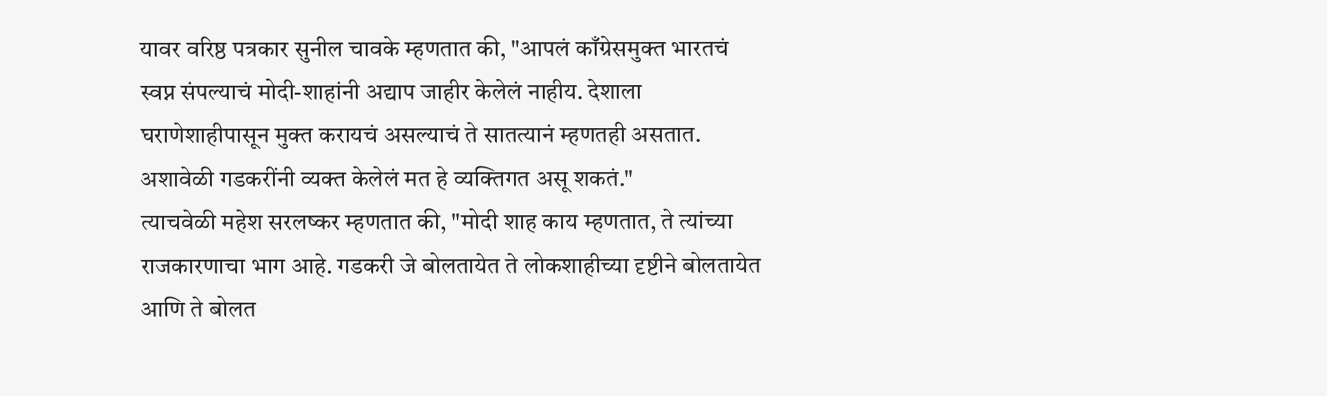यावर वरिष्ठ पत्रकार सुनील चावके म्हणतात की, "आपलं काँग्रेसमुक्त भारतचं स्वप्न संपल्याचं मोदी-शाहांनी अद्याप जाहीर केलेलं नाहीय. देशाला घराणेशाहीपासून मुक्त करायचं असल्याचं ते सातत्यानं म्हणतही असतात. अशावेळी गडकरींनी व्यक्त केलेलं मत हे व्यक्तिगत असू शकतं."
त्याचवेळी महेश सरलष्कर म्हणतात की, "मोदी शाह काय म्हणतात, ते त्यांच्या राजकारणाचा भाग आहे. गडकरी जे बोलतायेत ते लोकशाहीच्या दृष्टीने बोलतायेत आणि ते बोलत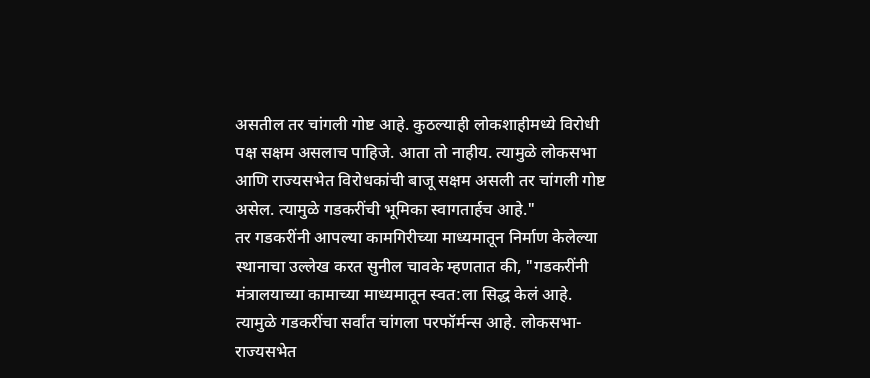असतील तर चांगली गोष्ट आहे. कुठल्याही लोकशाहीमध्ये विरोधी पक्ष सक्षम असलाच पाहिजे. आता तो नाहीय. त्यामुळे लोकसभा आणि राज्यसभेत विरोधकांची बाजू सक्षम असली तर चांगली गोष्ट असेल. त्यामुळे गडकरींची भूमिका स्वागतार्हच आहे."
तर गडकरींनी आपल्या कामगिरीच्या माध्यमातून निर्माण केलेल्या स्थानाचा उल्लेख करत सुनील चावके म्हणतात की, "गडकरींनी मंत्रालयाच्या कामाच्या माध्यमातून स्वत:ला सिद्ध केलं आहे. त्यामुळे गडकरींचा सर्वांत चांगला परफॉर्मन्स आहे. लोकसभा-राज्यसभेत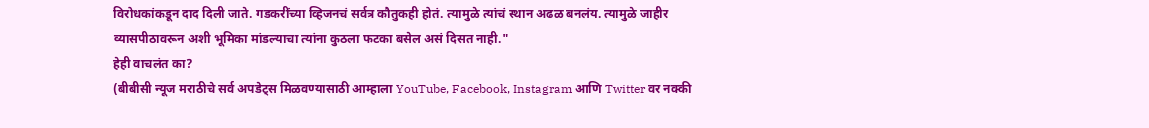विरोधकांकडून दाद दिली जाते. गडकरींच्या व्हिजनचं सर्वत्र कौतुकही होतं. त्यामुळे त्यांचं स्थान अढळ बनलंय. त्यामुळे जाहीर व्यासपीठावरून अशी भूमिका मांडल्याचा त्यांना कुठला फटका बसेल असं दिसत नाही."
हेही वाचलंत का?
(बीबीसी न्यूज मराठीचे सर्व अपडेट्स मिळवण्यासाठी आम्हाला YouTube, Facebook, Instagram आणि Twitter वर नक्की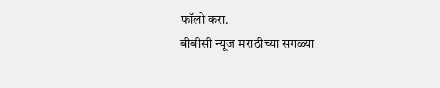फॉलो करा.
बीबीसी न्यूज मराठीच्या सगळ्या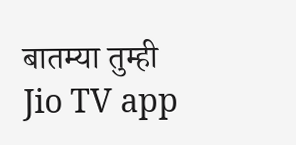बातम्या तुम्ही Jio TV app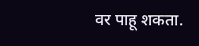वर पाहू शकता.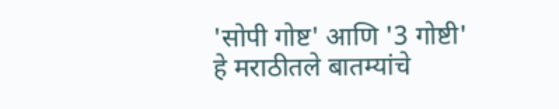'सोपी गोष्ट' आणि '3 गोष्टी' हे मराठीतले बातम्यांचे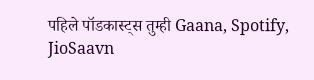पहिले पॉडकास्ट्स तुम्ही Gaana, Spotify, JioSaavn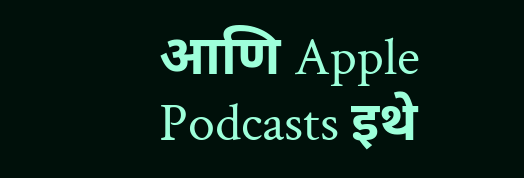आणि Apple Podcasts इथे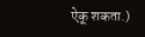ऐकू शकता.)